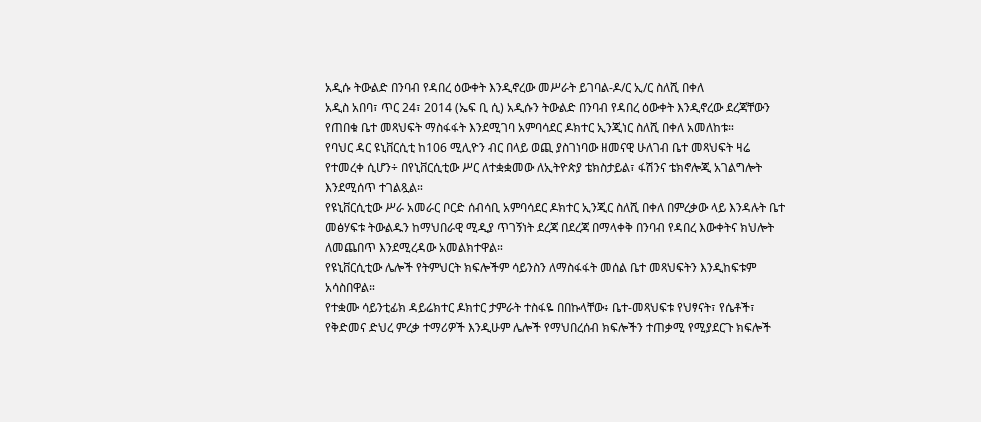አዲሱ ትውልድ በንባብ የዳበረ ዕውቀት እንዲኖረው መሥራት ይገባል-ዶ/ር ኢ/ር ስለሺ በቀለ
አዲስ አበባ፣ ጥር 24፣ 2014 (ኤፍ ቢ ሲ) አዲሱን ትውልድ በንባብ የዳበረ ዕውቀት እንዲኖረው ደረጃቸውን የጠበቁ ቤተ መጻህፍት ማስፋፋት እንደሚገባ አምባሳደር ዶክተር ኢንጂነር ስለሺ በቀለ አመለከቱ።
የባህር ዳር ዩኒቨርሲቲ ከ106 ሚሊዮን ብር በላይ ወጪ ያስገነባው ዘመናዊ ሁለገብ ቤተ መጻህፍት ዛሬ የተመረቀ ሲሆን÷ በየኒቨርሲቲው ሥር ለተቋቋመው ለኢትዮጵያ ቴክስታይል፣ ፋሽንና ቴክኖሎጂ አገልግሎት እንደሚሰጥ ተገልጿል።
የዩኒቨርሲቲው ሥራ አመራር ቦርድ ሰብሳቢ አምባሳደር ዶክተር ኢንጂር ስለሺ በቀለ በምረቃው ላይ እንዳሉት ቤተ መፅሃፍቱ ትውልዱን ከማህበራዊ ሚዲያ ጥገኝነት ደረጃ በደረጃ በማላቀቅ በንባብ የዳበረ እውቀትና ክህሎት ለመጨበጥ እንደሚረዳው አመልክተዋል።
የዩኒቨርሲቲው ሌሎች የትምህርት ክፍሎችም ሳይንስን ለማስፋፋት መሰል ቤተ መጻህፍትን እንዲከፍቱም አሳስበዋል።
የተቋሙ ሳይንቲፊክ ዳይሬክተር ዶክተር ታምራት ተስፋዬ በበኩላቸው፥ ቤተ-መጻህፍቱ የህፃናት፣ የሴቶች፣ የቅድመና ድህረ ምረቃ ተማሪዎች እንዲሁም ሌሎች የማህበረሰብ ክፍሎችን ተጠቃሚ የሚያደርጉ ክፍሎች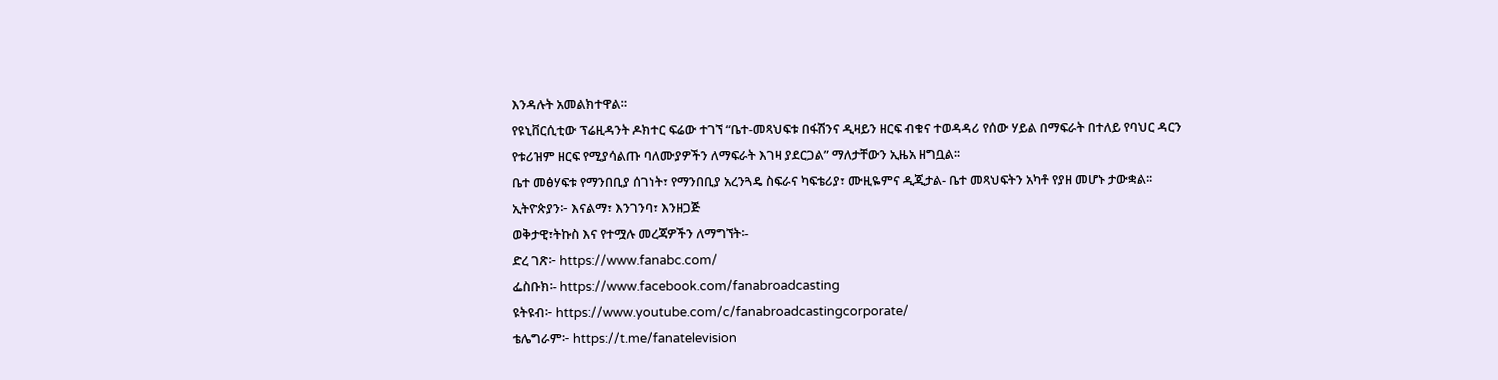እንዳሉት አመልክተዋል።
የዩኒቨርሲቲው ፕሬዚዳንት ዶክተር ፍሬው ተገኘ “ቤተ-መጻህፍቱ በፋሽንና ዲዛይን ዘርፍ ብቁና ተወዳዳሪ የሰው ሃይል በማፍራት በተለይ የባህር ዳርን የቱሪዝም ዘርፍ የሚያሳልጡ ባለሙያዎችን ለማፍራት እገዛ ያደርጋል” ማለታቸውን ኢዜአ ዘግቧል፡፡
ቤተ መፅሃፍቱ የማንበቢያ ሰገነት፣ የማንበቢያ አረንጓዴ ስፍራና ካፍቴሪያ፣ ሙዚዬምና ዲጂታል- ቤተ መጻህፍትን አካቶ የያዘ መሆኑ ታውቋል፡፡
ኢትዮጵያን፦ እናልማ፣ እንገንባ፣ እንዘጋጅ
ወቅታዊ፣ትኩስ እና የተሟሉ መረጃዎችን ለማግኘት፡-
ድረ ገጽ፦ https://www.fanabc.com/
ፌስቡክ፡- https://www.facebook.com/fanabroadcasting
ዩትዩብ፦ https://www.youtube.com/c/fanabroadcastingcorporate/
ቴሌግራም፦ https://t.me/fanatelevision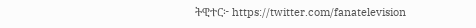ትዊተር፦ https://twitter.com/fanatelevision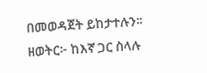በመወዳጀት ይከታተሉን፡፡
ዘወትር፦ ከእኛ ጋር ስላሉ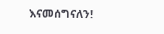እናመሰግናለን!